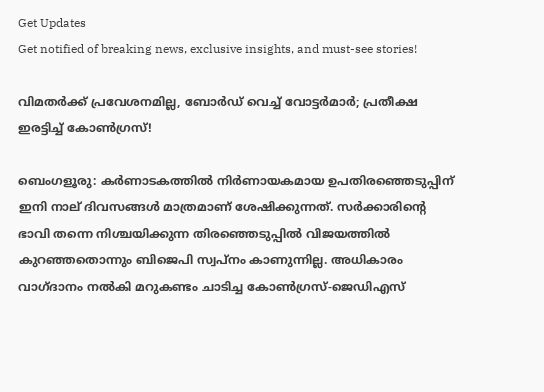Get Updates
Get notified of breaking news, exclusive insights, and must-see stories!

വിമതര്‍ക്ക് പ്രവേശനമില്ല, ബോര്‍ഡ് വെച്ച് വോട്ടര്‍മാര്‍; പ്രതീക്ഷ ഇരട്ടിച്ച് കോണ്‍ഗ്രസ്!

ബെംഗളൂരു: കര്‍ണാടകത്തില്‍ നിര്‍ണായകമായ ഉപതിരഞ്ഞെടുപ്പിന് ഇനി നാല് ദിവസങ്ങള്‍ മാത്രമാണ് ശേഷിക്കുന്നത്. സര്‍ക്കാരിന്‍റെ ഭാവി തന്നെ നിശ്ചയിക്കുന്ന തിരഞ്ഞെടുപ്പില്‍ വിജയത്തില്‍ കുറഞ്ഞതൊന്നും ബിജെപി സ്വപ്നം കാണുന്നില്ല. അധികാരം വാഗ്ദാനം നല്‍കി മറുകണ്ടം ചാടിച്ച കോണ്‍ഗ്രസ്-ജെഡിഎസ്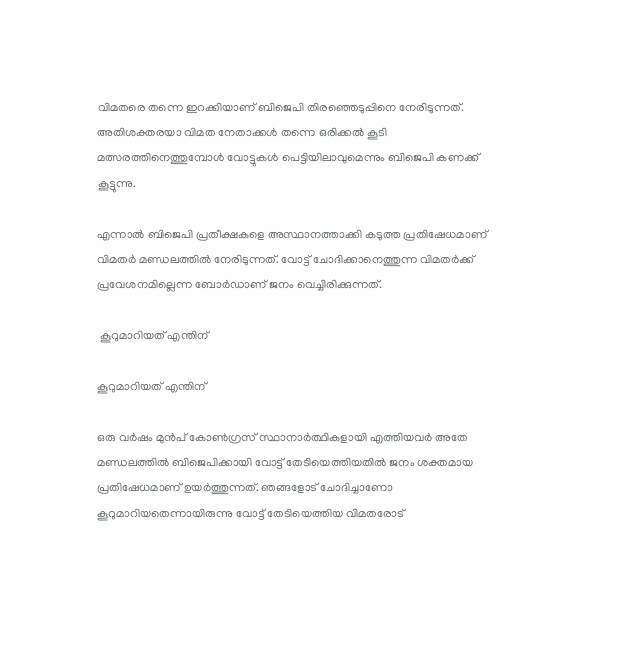വിമതരെ തന്നെ ഇറക്കിയാണ് ബിജെപി തിരഞ്ഞെടുപ്പിനെ നേരിടുന്നത്. അതിശക്തരയാ വിമത നേതാക്കള്‍ തന്നെ ഒരിക്കല്‍ കൂടി മത്സരത്തിനെത്തുമ്പോള്‍ വോട്ടുകള്‍ പെട്ടിയിലാവുമെന്നും ബിജെപി കണക്ക് കൂട്ടുന്നു.

എന്നാല്‍ ബിജെപി പ്രതീക്ഷകളെ അസ്ഥാനത്താക്കി കടുത്ത പ്രതിഷേധമാണ് വിമതര്‍ മണ്ഡലത്തില്‍ നേരിടുന്നത്. വോട്ട് ചോദിക്കാനെത്തുന്ന വിമതര്‍ക്ക് പ്രവേശനമില്ലെന്ന ബോര്‍ഡാണ് ജനം വെച്ചിരിക്കുന്നത്.

 കൂറുമാറിയത് എന്തിന്

കൂറുമാറിയത് എന്തിന്

ഒരു വര്‍ഷം മുന്‍പ് കോണ്‍ഗ്രസ് സ്ഥാനാര്‍ത്ഥികളായി എത്തിയവര്‍ അതേ മണ്ഡലത്തില്‍ ബിജെപിക്കായി വോട്ട് തേടിയെത്തിയതില്‍ ജനം ശക്തമായ പ്രതിഷേധമാണ് ഉയര്‍ത്തുന്നത്. ഞങ്ങളോട് ചോദിച്ചാണോ കൂറുമാറിയതെന്നായിരുന്നു വോട്ട് തേടിയെത്തിയ വിമതരോട്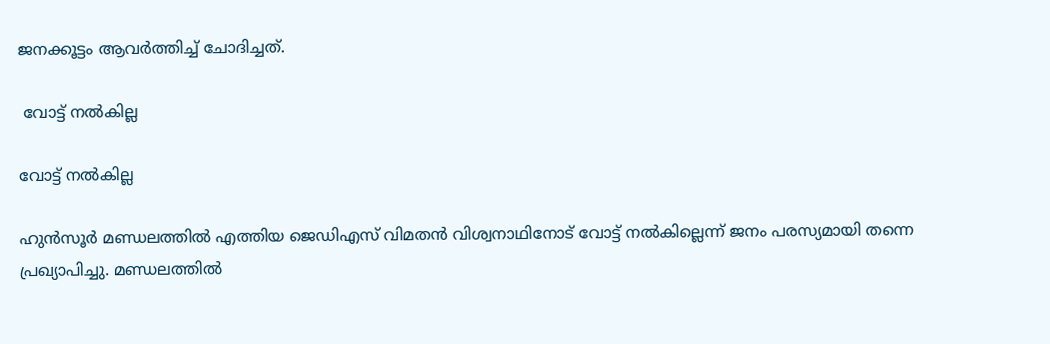ജനക്കൂട്ടം ആവര്‍ത്തിച്ച് ചോദിച്ചത്.

 വോട്ട് നല്‍കില്ല

വോട്ട് നല്‍കില്ല

ഹുന്‍സൂര്‍ മണ്ഡലത്തില്‍ എത്തിയ ജെഡിഎസ് വിമതന്‍ വിശ്വനാഥിനോട് വോട്ട് നല്‍കില്ലെന്ന് ജനം പരസ്യമായി തന്നെ പ്രഖ്യാപിച്ചു. മണ്ഡലത്തില്‍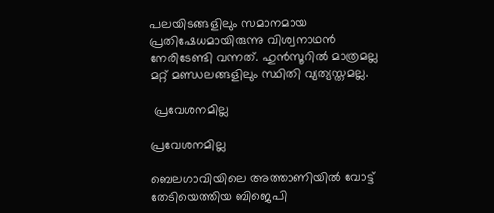പലയിടങ്ങളിലും സമാനമായ പ്രതിഷേധമായിരുന്നു വിശ്വനാഥന്‍ നേരിടേണ്ടി വന്നത്. ഹുന്‍സൂറില്‍ മാത്രമല്ല മറ്റ് മണ്ഡലങ്ങളിലും സ്ഥിതി വ്യത്യസ്തമല്ല.

 പ്രവേശനമില്ല

പ്രവേശനമില്ല

ബെലഗാവിയിലെ അത്താണിയില്‍ വോട്ട് തേടിയെത്തിയ ബിജെപി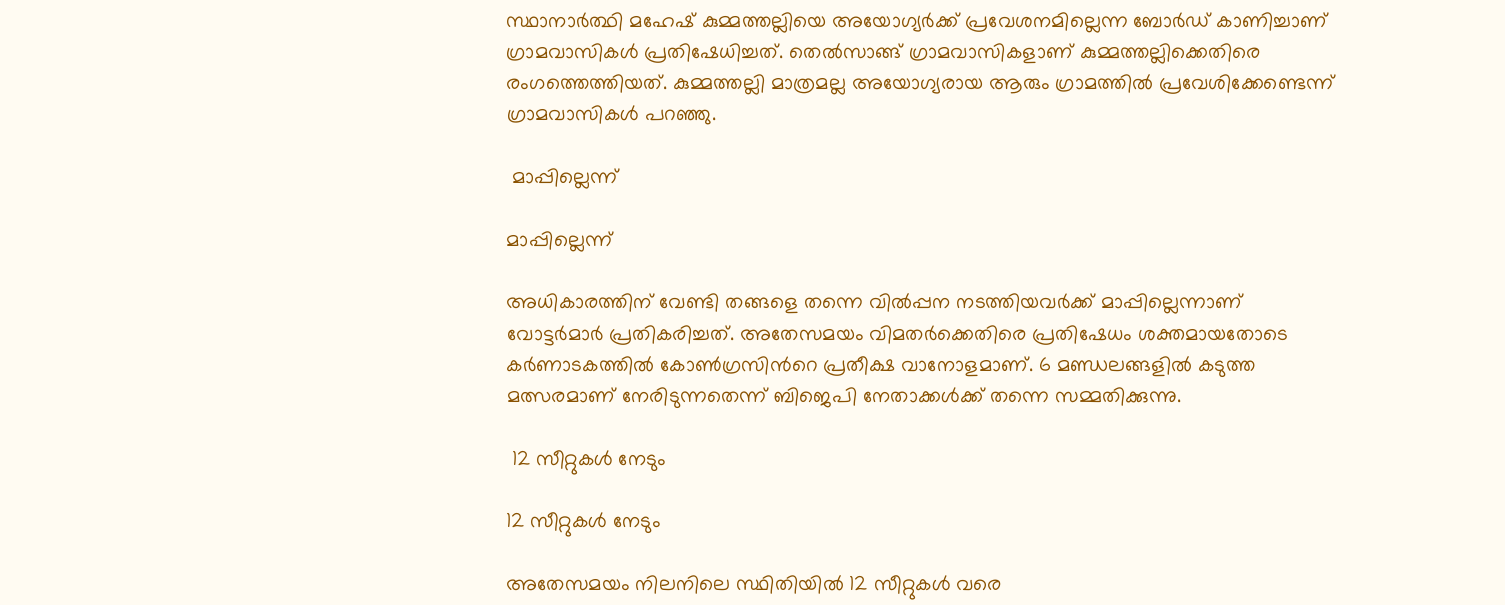സ്ഥാനാര്‍ത്ഥി മഹേഷ് കുമ്മത്തല്ലിയെ അയോഗ്യര്‍ക്ക് പ്രവേശനമില്ലെന്ന ബോര്‍ഡ് കാണിച്ചാണ് ഗ്രാമവാസികള്‍ പ്രതിഷേധിച്ചത്. തെല്‍സാങ്ങ് ഗ്രാമവാസികളാണ് കുമ്മത്തല്ലിക്കെതിരെ രംഗത്തെത്തിയത്. കുമ്മത്തല്ലി മാത്രമല്ല അയോഗ്യരായ ആരും ഗ്രാമത്തില്‍ പ്രവേശിക്കേണ്ടെന്ന് ഗ്രാമവാസികള്‍ പറഞ്ഞു.

 മാപ്പില്ലെന്ന്

മാപ്പില്ലെന്ന്

അധികാരത്തിന് വേണ്ടി തങ്ങളെ തന്നെ വില്‍പ്പന നടത്തിയവര്‍ക്ക് മാപ്പില്ലെന്നാണ് വോട്ടര്‍മാര്‍ പ്രതികരിച്ചത്. അതേസമയം വിമതര്‍ക്കെതിരെ പ്രതിഷേധം ശക്തമായതോടെ കര്‍ണാടകത്തില്‍ കോണ്‍ഗ്രസിന്‍റെ പ്രതീക്ഷ വാനോളമാണ്. 6 മണ്ഡലങ്ങളില്‍ കടുത്ത മത്സരമാണ് നേരിടുന്നതെന്ന് ബിജെപി നേതാക്കള്‍ക്ക് തന്നെ സമ്മതിക്കുന്നു.

 12 സീറ്റുകള്‍ നേടും

12 സീറ്റുകള്‍ നേടും

അതേസമയം നിലനിലെ സ്ഥിതിയില്‍ 12 സീറ്റുകള്‍ വരെ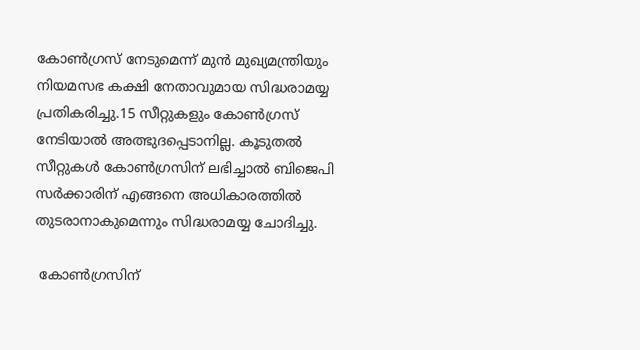കോണ്‍ഗ്രസ് നേടുമെന്ന് മുന്‍ മുഖ്യമന്ത്രിയും നിയമസഭ കക്ഷി നേതാവുമായ സിദ്ധരാമയ്യ പ്രതികരിച്ചു.15 സീറ്റുകളും കോണ്‍ഗ്രസ് നേടിയാല്‍ അത്ഭുദപ്പെടാനില്ല. കൂടുതല്‍ സീറ്റുകള്‍ കോണ്‍ഗ്രസിന് ലഭിച്ചാല്‍ ബിജെപി സര്‍ക്കാരിന് എങ്ങനെ അധികാരത്തില്‍ തുടരാനാകുമെന്നും സിദ്ധരാമയ്യ ചോദിച്ചു.

 കോണ്‍ഗ്രസിന്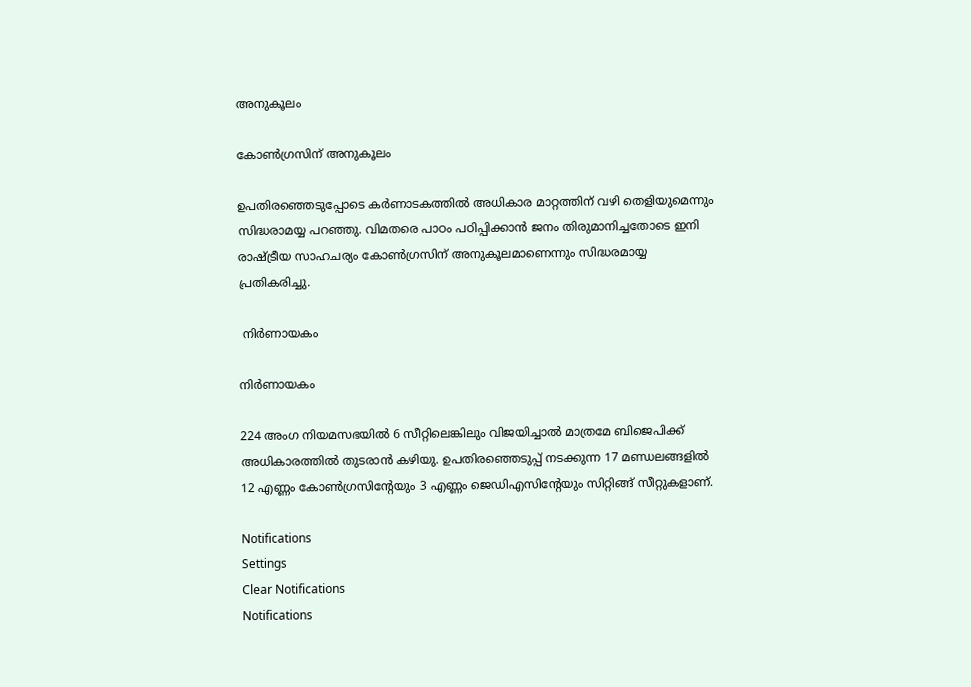അനുകൂലം

കോണ്‍ഗ്രസിന് അനുകൂലം

ഉപതിരഞ്ഞെടുപ്പോടെ കര്‍ണാടകത്തില്‍ അധികാര മാറ്റത്തിന് വഴി തെളിയുമെന്നും സിദ്ധരാമയ്യ പറഞ്ഞു. വിമതരെ പാഠം പഠിപ്പിക്കാന്‍ ജനം തിരുമാനിച്ചതോടെ ഇനി രാഷ്ട്രീയ സാഹചര്യം കോണ്‍ഗ്രസിന് അനുകൂലമാണെന്നും സിദ്ധരമായ്യ പ്രതികരിച്ചു.

 നിര്‍ണായകം

നിര്‍ണായകം

224 അംഗ നിയമസഭയില്‍ 6 സീറ്റിലെങ്കിലും വിജയിച്ചാല്‍ മാത്രമേ ബിജെപിക്ക് അധികാരത്തില്‍ തുടരാന്‍ കഴിയു. ഉപതിരഞ്ഞെടുപ്പ് നടക്കുന്ന 17 മണ്ഡലങ്ങളില്‍ 12 എണ്ണം കോണ്‍ഗ്രസിന്‍റേയും 3 എണ്ണം ജെഡിഎസിന്‍റേയും സിറ്റിങ്ങ് സീറ്റുകളാണ്.

Notifications
Settings
Clear Notifications
Notifications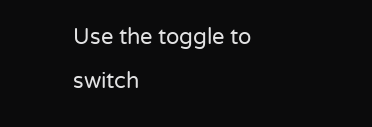Use the toggle to switch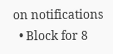on notifications
  • Block for 8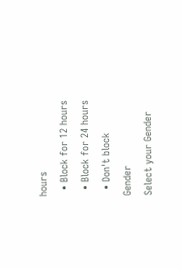hours
  • Block for 12 hours
  • Block for 24 hours
  • Don't block
Gender
Select your Gender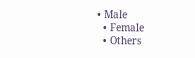• Male
  • Female
  • Others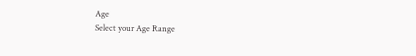Age
Select your Age Range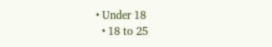• Under 18
  • 18 to 25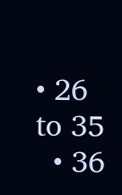• 26 to 35
  • 36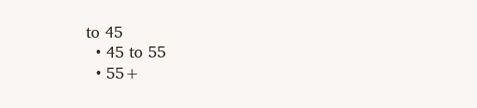to 45
  • 45 to 55
  • 55+